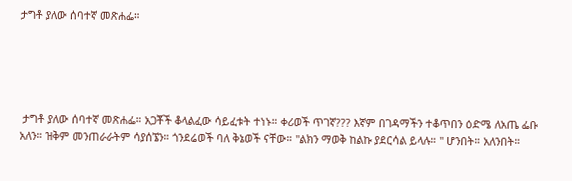ታግቶ ያለው ሰባተኛ መጽሐፌ።





 ታግቶ ያለው ሰባተኛ መጽሐፌ። አጋቾች ቆላልፈው ሳይፈቱት ተነኑ። ቀሪወች ጥገኛ??? እኛም በገዳማችን ተቆጥበን ዕድሜ ለአጤ ፌቡ አለን። ዝቅም መንጠራራትም ሳያሰኜን። ጎንደሬወች ባለ ቅኔወች ናቸው። "ልክን ማወቅ ከልኩ ያደርሳል ይላሉ። " ሆንበት። አለንበት።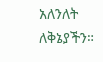አለንለት ለቅኔያችን።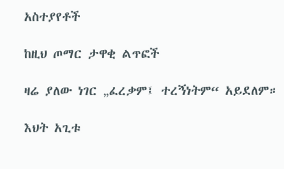አስተያየቶች

ከዚህ ጦማር ታዋቂ ልጥፎች

ዛሬ ያለው ነገር „ፈረቃም፤ ተረኝነትም“ አይደለም።

እህት አጊቱ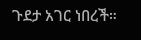ጉደታ አገር ነበረች።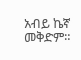አብይ ኬኛ መቅድም።